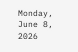Monday, June 8, 2026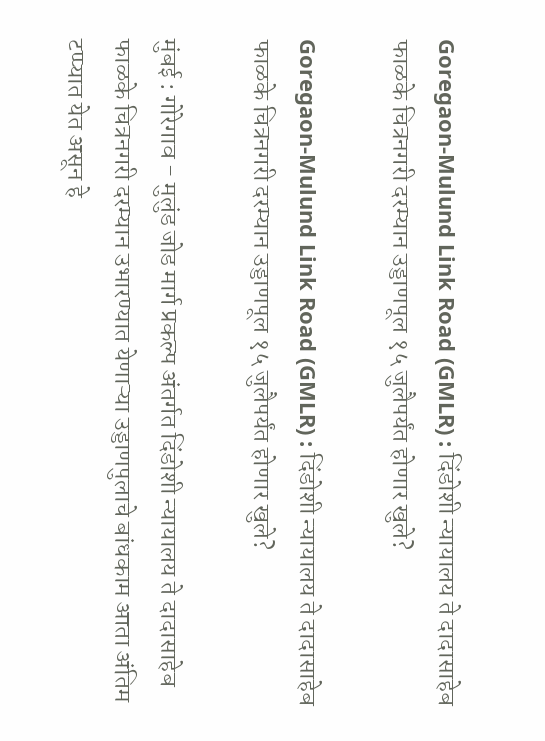Goregaon-Mulund Link Road (GMLR) : दिंडोशी न्‍यायालय ते दादासाहेब फाळके चित्रनगरी दरम्‍यान उड्डाणपूल १५ जुलैपर्यंत होणार खुले?

Goregaon-Mulund Link Road (GMLR) : दिंडोशी न्‍यायालय ते दादासाहेब फाळके चित्रनगरी दरम्‍यान उड्डाणपूल १५ जुलैपर्यंत होणार खुले?

मुंबई : गोरेगाव - मुलुंड जोड मार्ग प्रकल्प अंतर्गत दिंडोशी न्यायालय ते दादासाहेब फाळके चित्रनगरी दरम्यान उभारण्यात येणाऱ्या उड्डाणपुलाचे बांधकाम आता अंतिम टप्प्यात येत असून हे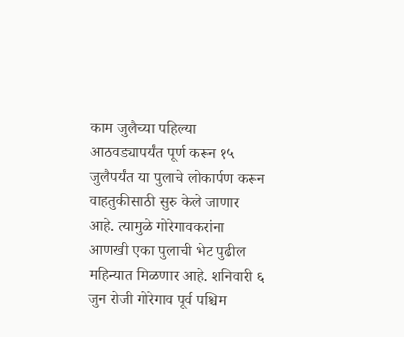काम जुलैच्या पहिल्या आठवड्यापर्यंत पूर्ण करून १५ जुलैपर्यंत या पुलाचे लोकार्पण करून वाहतुकीसाठी सुरु केले जाणार आहे. त्यामुळे गोरेगावकरांना आणखी एका पुलाची भेट पुढील महिन्यात मिळणार आहे. शनिवारी ६ जुन रोजी गोरेगाव पूर्व पश्चिम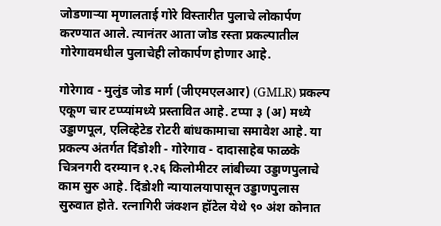जोडणाऱ्या मृणालताई गोरे विस्तारीत पुलाचे लोकार्पण करण्यात आले. त्यानंतर आता जोड रस्ता प्रकल्पातील गोरेगावमधील पुलाचेही लोकार्पण होणार आहे.

गोरेगाव - मुलुंड जोड मार्ग (जीएमएलआर) (GMLR) प्रकल्प एकूण चार टप्प्यांमध्ये प्रस्तावित आहे. टप्पा ३ (अ) मध्ये उड्डाणपूल, एलिव्हेटेड रोटरी बांधकामाचा समावेश आहे. या प्रकल्प अंतर्गत दिंडोशी - गोरेगाव - दादासाहेब फाळके चित्रनगरी दरम्‍यान १.२६ किलोमीटर लांबीच्‍या उड्डाणपुलाचे काम सुरु आहे. दिंडोशी न्‍यायालयापासून उड्डाणपुलास सुरुवात होते. रत्‍नागिरी जंक्‍शन हॉटेल येथे ९० अंश कोनात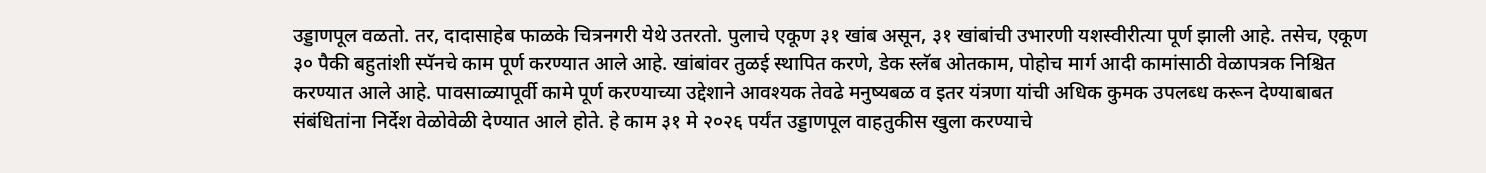उड्डाणपूल वळतो. तर, दादासाहेब फाळके चित्रनगरी येथे उतरतो. पुलाचे एकूण ३१ खांब असून, ३१ खांबांची उभारणी यशस्वीरीत्या पूर्ण झाली आहे. तसेच, एकूण ३० पैकी बहुतांशी स्पॅनचे काम पूर्ण करण्यात आले आहे. खांबांवर तुळई स्‍थापित करणे, डेक स्‍लॅब ओतकाम, पोहोच मार्ग आदी कामांसाठी वेळापत्रक निश्चित करण्‍यात आले आहे. पावसाळ्यापूर्वी कामे पूर्ण करण्याच्या उद्देशाने आवश्यक तेवढे मनुष्यबळ व इतर यंत्रणा यांची अधिक कुमक उपलब्‍ध करून देण्‍याबाबत संबंधितांना निर्देश वेळोवेळी देण्‍यात आले होते. हे काम ३१ मे २०२६ पर्यंत उड्डाणपूल वाहतुकीस खुला करण्‍याचे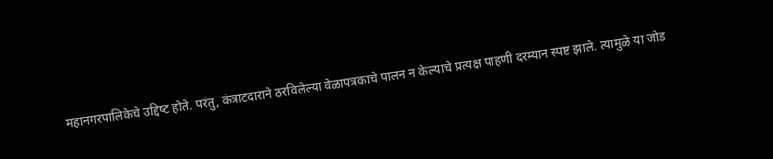महानगरपालिकेचे उद्दिष्‍ट होते. परंतु, कंत्राटदाराने ठरविलेल्या वेळापत्रकाचे पालन न केल्याचे प्रत्यक्ष पाहणी दरम्यान स्पष्ट झाले. त्यामुळे या जोड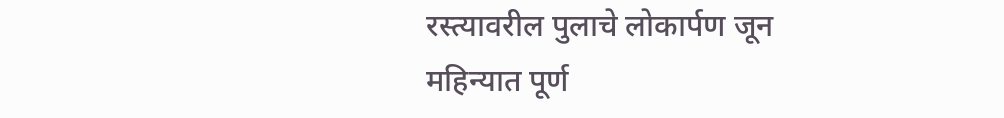रस्त्यावरील पुलाचे लोकार्पण जून महिन्यात पूर्ण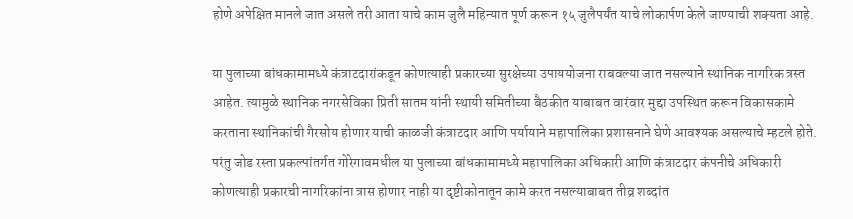होणे अपेक्षित मानले जात असले तरी आता याचे काम जुलै महिन्यात पूर्ण करून १५ जुलैपर्यंत याचे लोकार्पण केले जाण्याची शक्यता आहे.

या पुलाच्या बांधकामामध्ये कंत्राटदारांकडून कोणत्याही प्रकारच्या सुरक्षेच्या उपाययोजना राबवल्या जात नसल्याने स्थानिक नागरिक त्रस्त आहेत. त्यामुळे स्थानिक नगरसेविका प्रिती सातम यांनी स्थायी समितीच्या बैठकीत याबाबत वारंवार मुद्दा उपस्थित करून विकासकामे करताना स्थानिकांची गैरसोय होणार याची काळजी कंत्राटदार आणि पर्यायाने महापालिका प्रशासनाने घेणे आवश्यक असल्याचे म्हटले होते. परंतु जोड रस्ता प्रकल्पांतर्गत गोरेगावमधील या पुलाच्या बांधकामामध्ये महापालिका अधिकारी आणि कंत्राटदार कंपनीचे अधिकारी कोणत्याही प्रकारची नागरिकांना त्रास होणार नाही या दृष्टीकोनातून कामे करत नसल्याबाबत तीव्र शब्दांत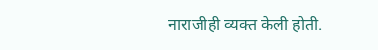नाराजीही व्यक्त केली होती.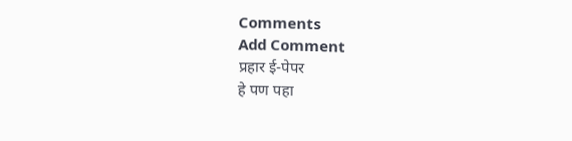Comments
Add Comment
प्रहार ई-पेपर
हे पण पहा